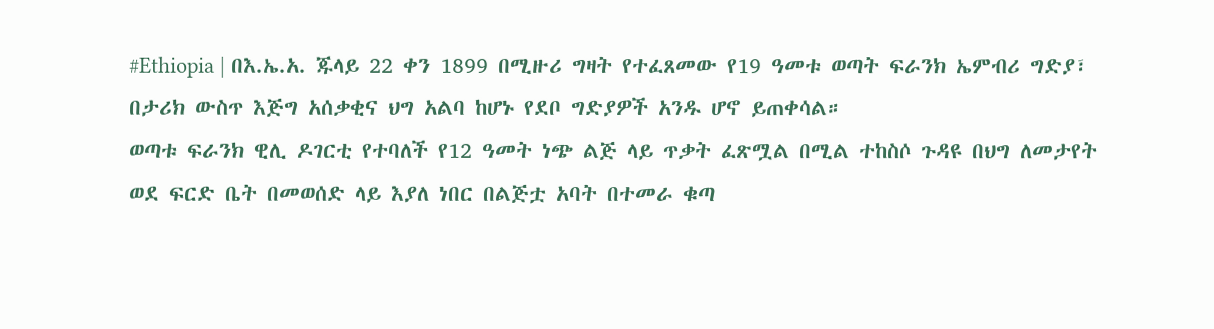#Ethiopia | በእ.ኤ.አ. ጁላይ 22 ቀን 1899 በሚዙሪ ግዛት የተፈጸመው የ19 ዓመቱ ወጣት ፍራንክ ኤምብሪ ግድያ፣ በታሪክ ውስጥ እጅግ አሰቃቂና ህግ አልባ ከሆኑ የደቦ ግድያዎች አንዱ ሆኖ ይጠቀሳል።
ወጣቱ ፍራንክ ዊሊ ዶገርቲ የተባለች የ12 ዓመት ነጭ ልጅ ላይ ጥቃት ፈጽሟል በሚል ተከስሶ ጉዳዩ በህግ ለመታየት ወደ ፍርድ ቤት በመወሰድ ላይ እያለ ነበር በልጅቷ አባት በተመራ ቁጣ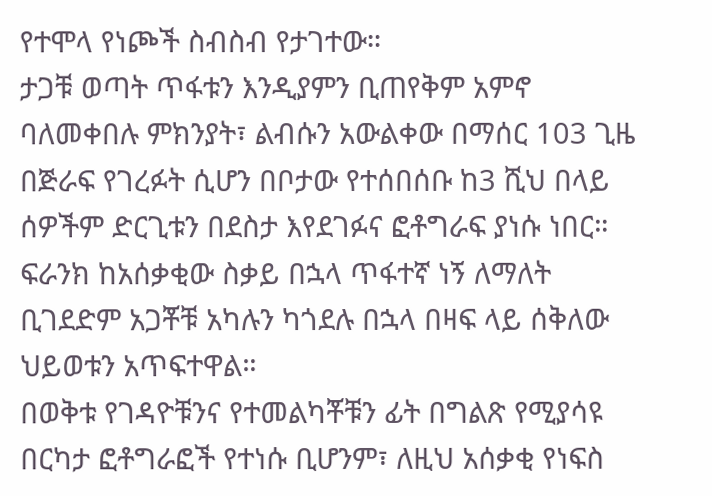የተሞላ የነጮች ስብስብ የታገተው።
ታጋቹ ወጣት ጥፋቱን እንዲያምን ቢጠየቅም አምኖ ባለመቀበሉ ምክንያት፣ ልብሱን አውልቀው በማሰር 103 ጊዜ በጅራፍ የገረፉት ሲሆን በቦታው የተሰበሰቡ ከ3 ሺህ በላይ ሰዎችም ድርጊቱን በደስታ እየደገፉና ፎቶግራፍ ያነሱ ነበር።
ፍራንክ ከአሰቃቂው ስቃይ በኋላ ጥፋተኛ ነኝ ለማለት ቢገደድም አጋቾቹ አካሉን ካጎደሉ በኋላ በዛፍ ላይ ሰቅለው ህይወቱን አጥፍተዋል።
በወቅቱ የገዳዮቹንና የተመልካቾቹን ፊት በግልጽ የሚያሳዩ በርካታ ፎቶግራፎች የተነሱ ቢሆንም፣ ለዚህ አሰቃቂ የነፍስ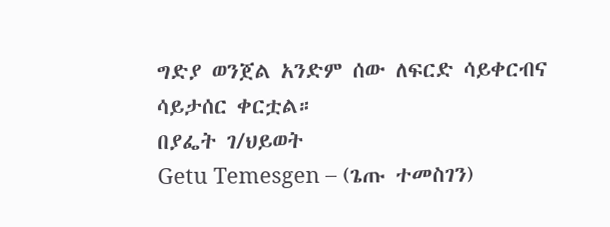ግድያ ወንጀል አንድም ሰው ለፍርድ ሳይቀርብና ሳይታሰር ቀርቷል።
በያፌት ገ/ህይወት
Getu Temesgen – (ጌጡ ተመስገን)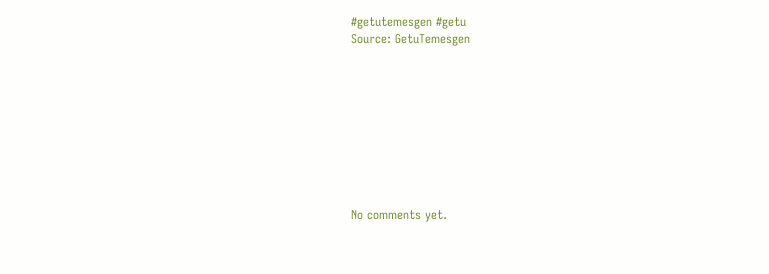#getutemesgen #getu
Source: GetuTemesgen









No comments yet.